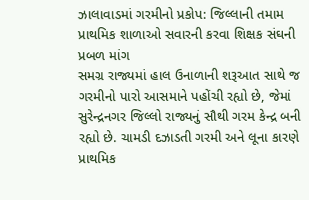ઝાલાવાડમાં ગરમીનો પ્રકોપ: જિલ્લાની તમામ પ્રાથમિક શાળાઓ સવારની કરવા શિક્ષક સંઘની પ્રબળ માંગ
સમગ્ર રાજ્યમાં હાલ ઉનાળાની શરૂઆત સાથે જ ગરમીનો પારો આસમાને પહોંચી રહ્યો છે, જેમાં સુરેન્દ્રનગર જિલ્લો રાજ્યનું સૌથી ગરમ કેન્દ્ર બની રહ્યો છે. ચામડી દઝાડતી ગરમી અને લૂના કારણે પ્રાથમિક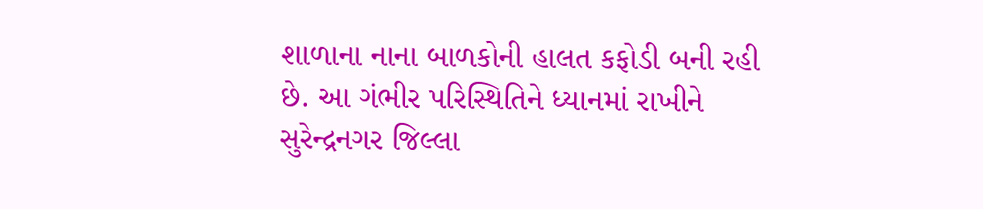શાળાના નાના બાળકોની હાલત કફોડી બની રહી છે. આ ગંભીર પરિસ્થિતિને ધ્યાનમાં રાખીને સુરેન્દ્રનગર જિલ્લા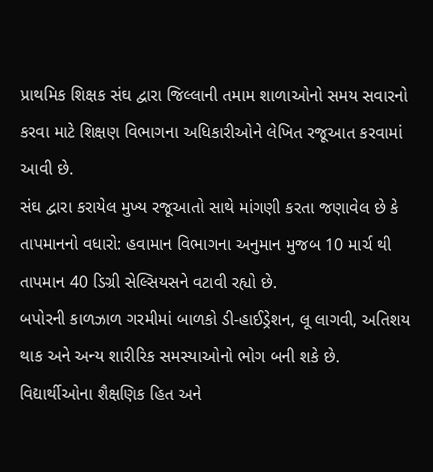પ્રાથમિક શિક્ષક સંઘ દ્વારા જિલ્લાની તમામ શાળાઓનો સમય સવારનો કરવા માટે શિક્ષણ વિભાગના અધિકારીઓને લેખિત રજૂઆત કરવામાં આવી છે.
સંઘ દ્વારા કરાયેલ મુખ્ય રજૂઆતો સાથે માંગણી કરતા જણાવેલ છે કે તાપમાનનો વધારો: હવામાન વિભાગના અનુમાન મુજબ 10 માર્ચ થી તાપમાન 40 ડિગ્રી સેલ્સિયસને વટાવી રહ્યો છે.
બપોરની કાળઝાળ ગરમીમાં બાળકો ડી-હાઈડ્રેશન, લૂ લાગવી, અતિશય થાક અને અન્ય શારીરિક સમસ્યાઓનો ભોગ બની શકે છે.
વિદ્યાર્થીઓના શૈક્ષણિક હિત અને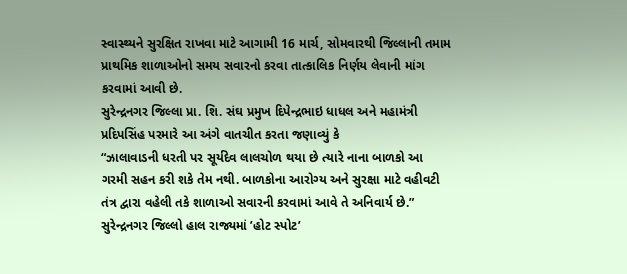સ્વાસ્થ્યને સુરક્ષિત રાખવા માટે આગામી 16 માર્ચ, સોમવારથી જિલ્લાની તમામ પ્રાથમિક શાળાઓનો સમય સવારનો કરવા તાત્કાલિક નિર્ણય લેવાની માંગ કરવામાં આવી છે.
સુરેન્દ્રનગર જિલ્લા પ્રા. શિ. સંઘ પ્રમુખ દિપેન્દ્રભાઇ ધાધલ અને મહામંત્રી પ્રદિપસિંહ પરમારે આ અંગે વાતચીત કરતા જણાવ્યું કે
“ઝાલાવાડની ધરતી પર સૂર્યદેવ લાલચોળ થયા છે ત્યારે નાના બાળકો આ ગરમી સહન કરી શકે તેમ નથી. બાળકોના આરોગ્ય અને સુરક્ષા માટે વહીવટી તંત્ર દ્વારા વહેલી તકે શાળાઓ સવારની કરવામાં આવે તે અનિવાર્ય છે.”
સુરેન્દ્રનગર જિલ્લો હાલ રાજ્યમાં ’હોટ સ્પોટ’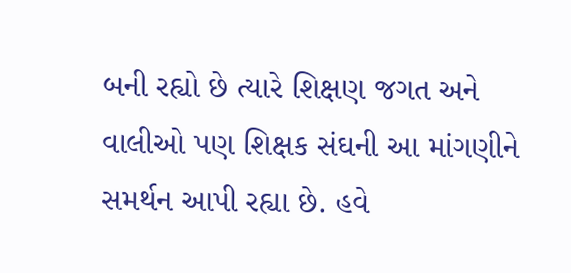બની રહ્યો છે ત્યારે શિક્ષણ જગત અને વાલીઓ પણ શિક્ષક સંઘની આ માંગણીને સમર્થન આપી રહ્યા છે. હવે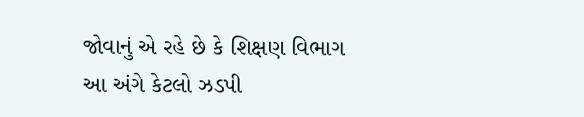જોવાનું એ રહે છે કે શિક્ષણ વિભાગ આ અંગે કેટલો ઝડપી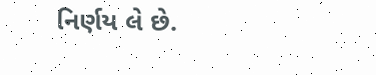નિર્ણય લે છે.